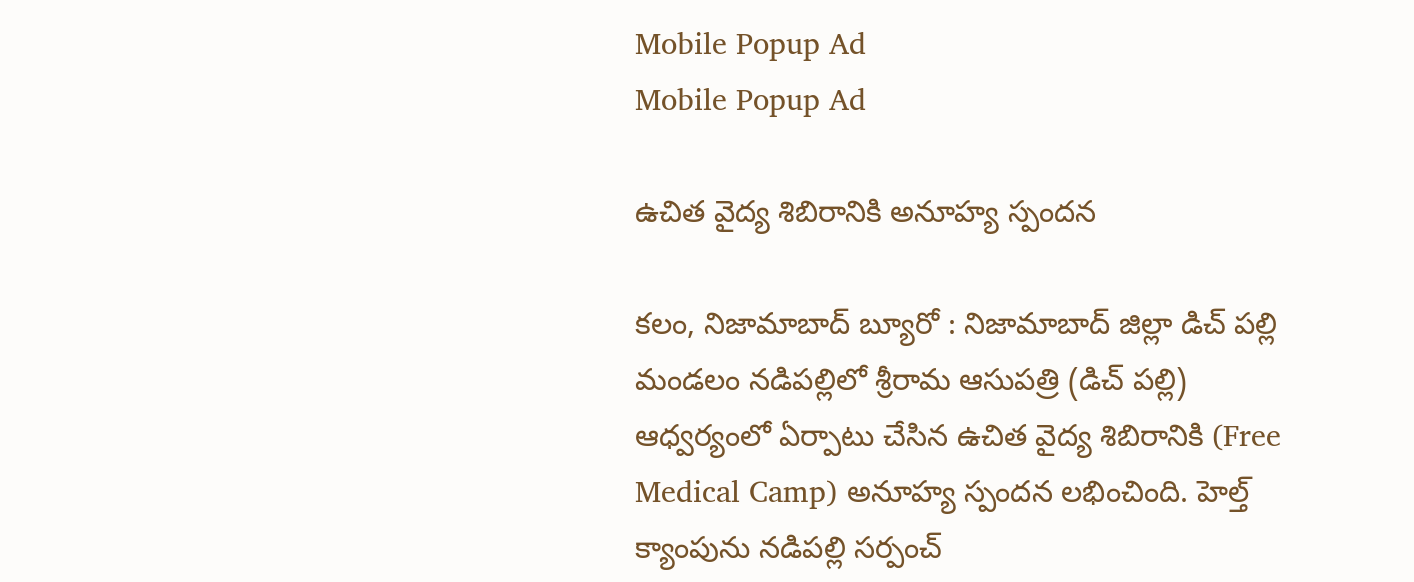Mobile Popup Ad
Mobile Popup Ad

ఉచిత వైద్య శిబిరానికి అనూహ్య స్పందన

కలం, నిజామాబాద్ బ్యూరో : నిజామాబాద్ జిల్లా డిచ్ పల్లి మండలం నడిపల్లిలో శ్రీరామ ఆసుపత్రి (డిచ్ పల్లి) ఆధ్వర్యంలో ఏర్పాటు చేసిన ఉచిత వైద్య శిబిరానికి (Free Medical Camp) అనూహ్య స్పందన లభించింది. హెల్త్ క్యాంపును నడిపల్లి సర్పంచ్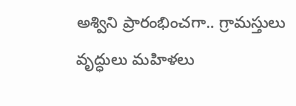అశ్విని ప్రారంభించగా.. గ్రామస్తులు వృద్ధులు మహిళలు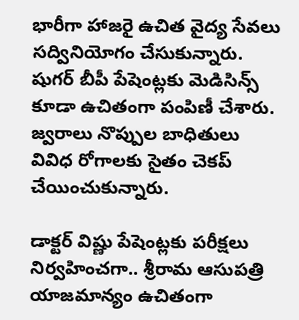భారీగా హాజరై ఉచిత వైద్య సేవలు సద్వినియోగం చేసుకున్నారు. షుగర్ బీపీ పేషెంట్లకు మెడిసిన్స్ కూడా ఉచితంగా పంపిణీ చేశారు. జ్వరాలు నొప్పుల బాధితులు వివిధ రోగాలకు సైతం చెకప్ చేయించుకున్నారు.

డాక్టర్ విష్ణు పేషెంట్లకు పరీక్షలు నిర్వహించగా.. శ్రీరామ ఆసుపత్రి యాజమాన్యం ఉచితంగా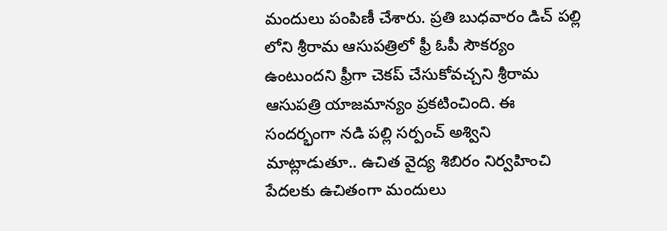మందులు పంపిణీ చేశారు. ప్రతి బుధవారం డిచ్ పల్లి లోని శ్రీరామ ఆసుపత్రిలో ఫ్రీ ఓపీ సౌకర్యం ఉంటుందని ఫ్రీగా చెకప్ చేసుకోవచ్చని శ్రీరామ ఆసుపత్రి యాజమాన్యం ప్రకటించింది. ఈ సందర్భంగా నడి పల్లి సర్పంచ్ అశ్విని మాట్లాడుతూ.. ఉచిత వైద్య శిబిరం నిర్వహించి పేదలకు ఉచితంగా మందులు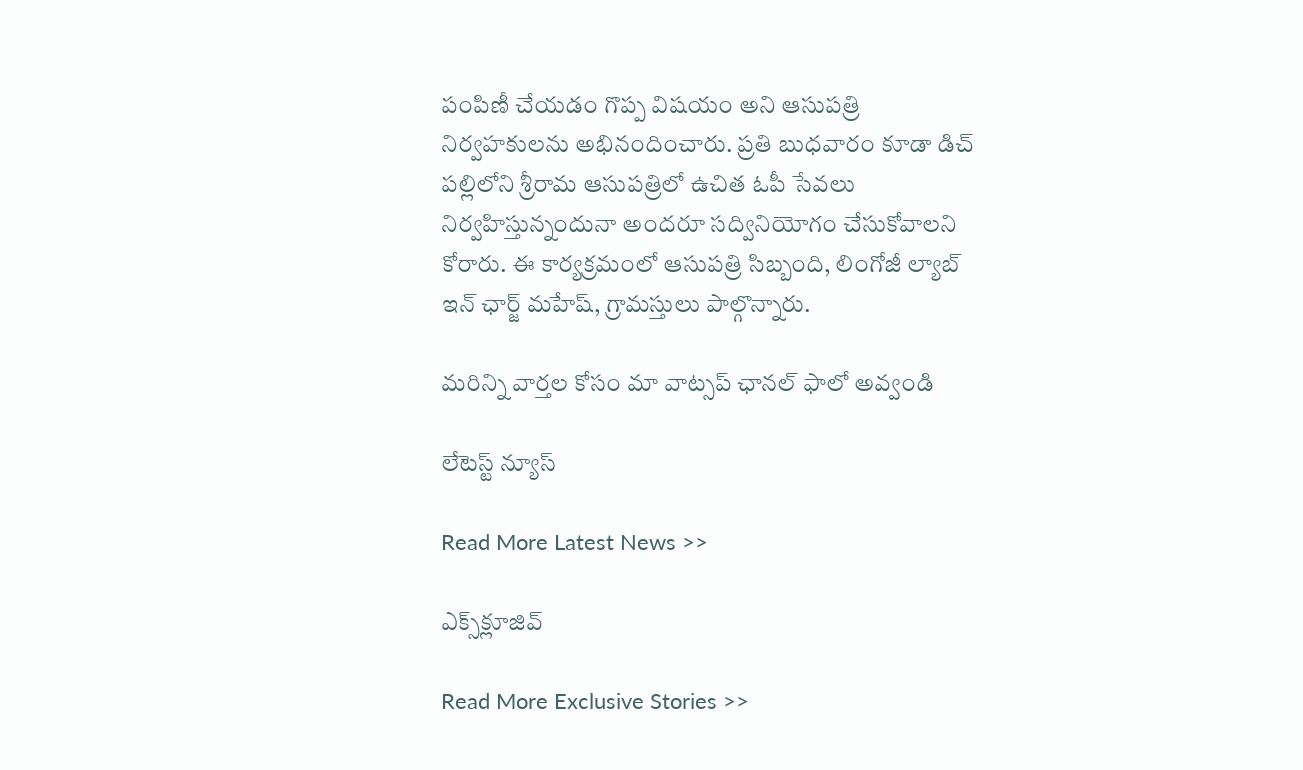పంపిణీ చేయడం గొప్ప విషయం అని ఆసుపత్రి నిర్వహకులను అభినందించారు. ప్రతి బుధవారం కూడా డిచ్ పల్లిలోని శ్రీరామ ఆసుపత్రిలో ఉచిత ఓపీ సేవలు నిర్వహిస్తున్నందునా అందరూ సద్వినియోగం చేసుకోవాలని కోరారు. ఈ కార్యక్రమంలో ఆసుపత్రి సిబ్బంది, లింగోజీ ల్యాబ్ ఇన్ ఛార్జ్ మహేష్, గ్రామస్తులు పాల్గొన్నారు.

మ‌రిన్ని వార్త‌ల కోసం మా వాట్స‌ప్ ఛాన‌ల్ ఫాలో అవ్వండి

లేటెస్ట్ న్యూస్‌

Read More Latest News >>

ఎక్స్‌క్లూజివ్‌

Read More Exclusive Stories >>